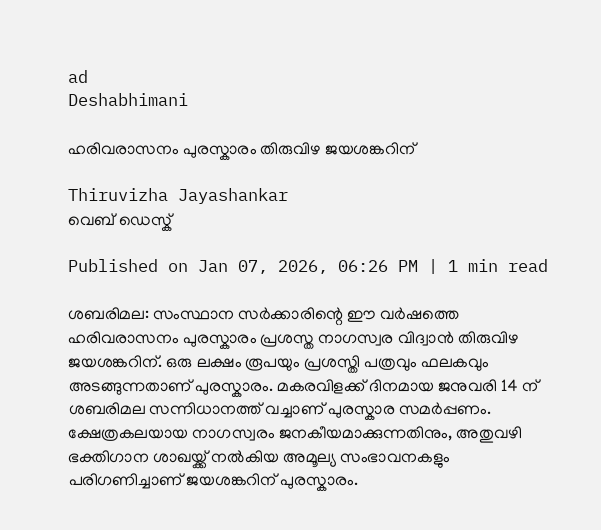ad
Deshabhimani

ഹരിവരാസനം പുരസ്കാരം തിരുവിഴ ജയശങ്കറിന്

Thiruvizha Jayashankar
വെബ് ഡെസ്ക്

Published on Jan 07, 2026, 06:26 PM | 1 min read

ശബരിമല: സംസ്ഥാന സർക്കാരിന്റെ ഈ വർഷത്തെ ഹരിവരാസനം പുരസ്കാരം പ്രശസ്ത നാഗസ്വര വിദ്വാൻ തിരുവിഴ ജയശങ്കറിന്. ഒരു ലക്ഷം രൂപയും പ്രശസ്തി പത്രവും ഫലകവും അടങ്ങുന്നതാണ് പുരസ്കാരം. മകരവിളക്ക് ദിനമായ ജനുവരി 14 ന് ശബരിമല സന്നിധാനത്ത് വച്ചാണ് പുരസ്കാര സമർപ്പണം. ക്ഷേത്രകലയായ നാഗസ്വരം ജനകീയമാക്കുന്നതിനും, അതുവഴി ഭക്തിഗാന ശാഖയ്ക്ക് നല്‍കിയ അമൂല്യ സംഭാവനകളും പരിഗണിച്ചാണ് ജയശങ്കറിന് പുരസ്കാരം.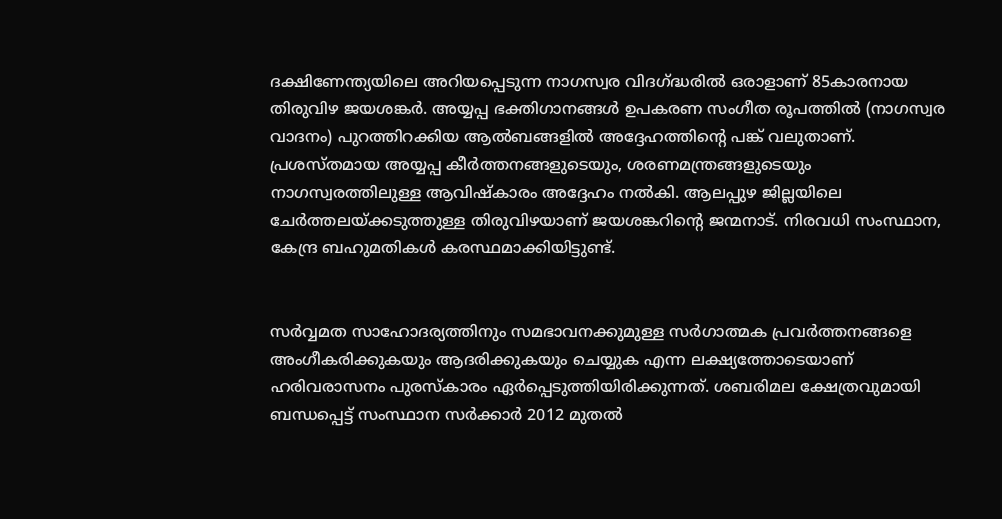ദക്ഷിണേന്ത്യയിലെ അറിയപ്പെടുന്ന നാഗസ്വര വിദഗ്ദ്ധരിൽ ഒരാളാണ് 85കാരനായ തിരുവിഴ ജയശങ്കര്‍. അയ്യപ്പ ഭക്തിഗാനങ്ങൾ ഉപകരണ സംഗീത രൂപത്തിൽ (നാഗസ്വര വാദനം) പുറത്തിറക്കിയ ആൽബങ്ങളിൽ അദ്ദേഹത്തിന്റെ പങ്ക് വലുതാണ്. പ്രശസ്തമായ അയ്യപ്പ കീർത്തനങ്ങളുടെയും, ശരണമന്ത്രങ്ങളുടെയും നാഗസ്വരത്തിലുള്ള ആവിഷ്കാരം അദ്ദേഹം നൽകി. ആലപ്പുഴ ജില്ലയിലെ ചേർത്തലയ്ക്കടുത്തുള്ള തിരുവിഴയാണ് ജയശങ്കറിന്റെ ജന്മനാട്. നിരവധി സംസ്ഥാന, കേന്ദ്ര ബഹുമതികൾ കരസ്ഥമാക്കിയിട്ടുണ്ട്.


സർവ്വമത സാഹോദര്യത്തിനും സമഭാവനക്കുമുള്ള സർഗാത്മക പ്രവർത്തനങ്ങളെ അംഗീകരിക്കുകയും ആദരിക്കുകയും ചെയ്യുക എന്ന ലക്ഷ്യത്തോടെയാണ് ഹരിവരാസനം പുരസ്കാരം ഏർപ്പെടുത്തിയിരിക്കുന്നത്. ശബരിമല ക്ഷേത്രവുമായി ബന്ധപ്പെട്ട് സംസ്ഥാന സർക്കാർ 2012 മുതൽ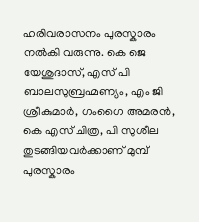ഹരിവരാസനം പുരസ്കാരം നൽകി വരുന്നു. കെ ജെ യേശുദാസ്, എസ് പി ബാലസുബ്രഹ്മണ്യം, എം ജി ശ്രീകുമാർ, ഗംഗൈ അമരൻ, കെ എസ് ചിത്ര, പി സുശീല തുടങ്ങിയവർക്കാണ് മുമ്പ് പുരസ്കാരം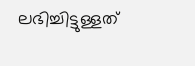ലഭിച്ചിട്ടുള്ളത്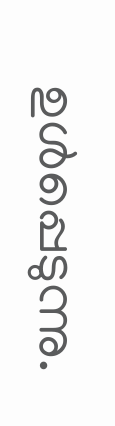ഉൾപ്പെടുന്നു.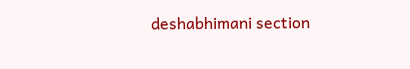deshabhimani section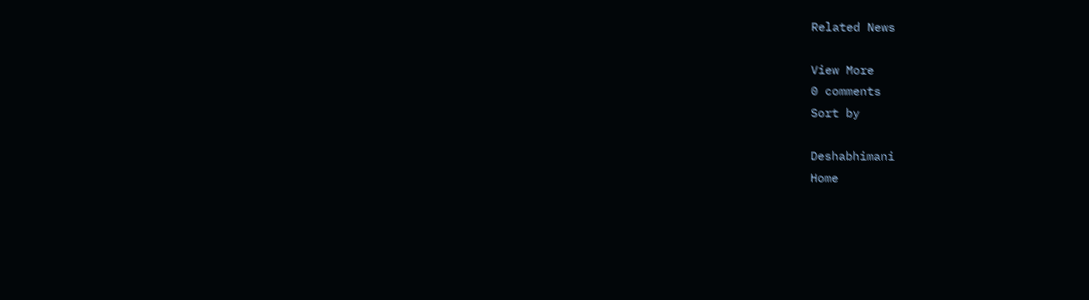Related News

View More
0 comments
Sort by

Deshabhimani
Home